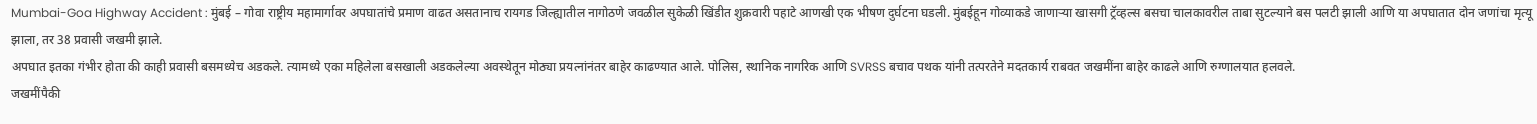Mumbai-Goa Highway Accident : मुंबई – गोवा राष्ट्रीय महामार्गावर अपघातांचे प्रमाण वाढत असतानाच रायगड जिल्ह्यातील नागोठणे जवळील सुकेळी खिंडीत शुक्रवारी पहाटे आणखी एक भीषण दुर्घटना घडली. मुंबईहून गोव्याकडे जाणाऱ्या खासगी ट्रॅव्हल्स बसचा चालकावरील ताबा सुटल्याने बस पलटी झाली आणि या अपघातात दोन जणांचा मृत्यू झाला, तर 38 प्रवासी जखमी झाले.
अपघात इतका गंभीर होता की काही प्रवासी बसमध्येच अडकले. त्यामध्ये एका महिलेला बसखाली अडकलेल्या अवस्थेतून मोठ्या प्रयत्नांनंतर बाहेर काढण्यात आले. पोलिस, स्थानिक नागरिक आणि SVRSS बचाव पथक यांनी तत्परतेने मदतकार्य राबवत जखमींना बाहेर काढले आणि रुग्णालयात हलवले.
जखमींपैकी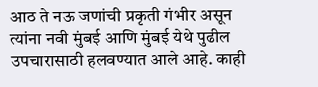आठ ते नऊ जणांची प्रकृती गंभीर असून त्यांना नवी मुंबई आणि मुंबई येथे पुढील उपचारासाठी हलवण्यात आले आहे. काही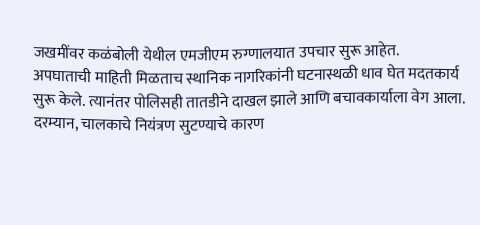जखमींवर कळंबोली येथील एमजीएम रुग्णालयात उपचार सुरू आहेत.
अपघाताची माहिती मिळताच स्थानिक नागरिकांनी घटनास्थळी धाव घेत मदतकार्य सुरू केले. त्यानंतर पोलिसही तातडीने दाखल झाले आणि बचावकार्याला वेग आला. दरम्यान, चालकाचे नियंत्रण सुटण्याचे कारण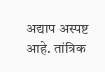अद्याप अस्पष्ट आहे. तांत्रिक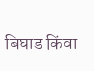बिघाड किंवा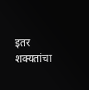इतर शक्यतांचा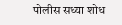पोलीस सध्या शोध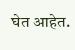घेत आहेत.